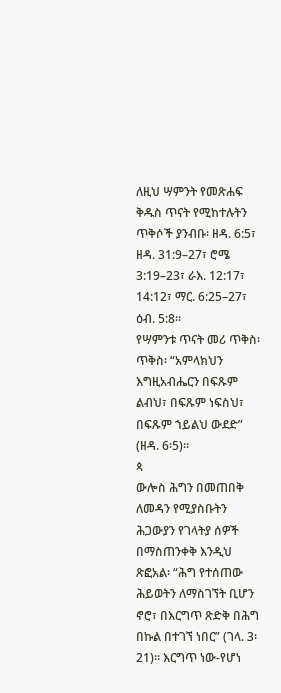ለዚህ ሣምንት የመጽሐፍ ቅዱስ ጥናት የሚከተሉትን ጥቅሶች ያንብቡ፡ ዘዳ. 6:5፣ ዘዳ. 31:9–27፣ ሮሜ 3:19–23፣ ራእ. 12:17፣ 14:12፣ ማር. 6:25–27፣ ዕብ. 5:8።
የሣምንቱ ጥናት መሪ ጥቅስ፡ ጥቅስ፡ “አምላክህን እግዚአብሔርን በፍጹም ልብህ፣ በፍጹም ነፍስህ፣ በፍጹም ኀይልህ ውደድ” (ዘዳ. 6፡5)፡፡
ጳ
ውሎስ ሕግን በመጠበቅ ለመዳን የሚያስቡትን ሕጋውያን የገላትያ ሰዎች
በማስጠንቀቅ እንዲህ ጽፎአል፡ “ሕግ የተሰጠው ሕይወትን ለማስገኘት ቢሆን
ኖሮ፣ በእርግጥ ጽድቅ በሕግ በኩል በተገኘ ነበር” (ገላ. 3፡21)። እርግጥ ነው-የሆነ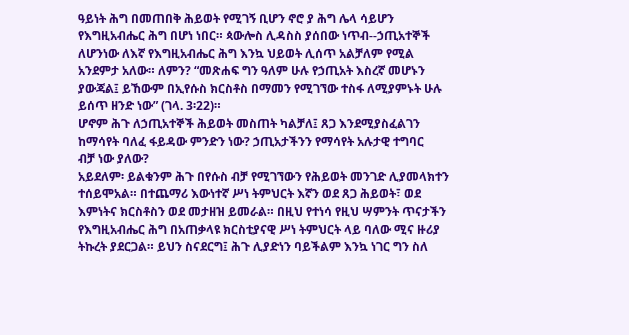ዓይነት ሕግ በመጠበቅ ሕይወት የሚገኝ ቢሆን ኖሮ ያ ሕግ ሌላ ሳይሆን
የእግዚአብሔር ሕግ በሆነ ነበር። ጳውሎስ ሊዳስስ ያሰበው ነጥብ--ኃጢአተኞች
ለሆንነው ለእኛ የእግዚአብሔር ሕግ እንኳ ህይወት ሊሰጥ አልቻለም የሚል
አንደምታ አለው። ለምን? “መጽሐፍ ግን ዓለም ሁሉ የኃጢአት እስረኛ መሆኑን
ያውጃል፤ ይኸውም በኢየሱስ ክርስቶስ በማመን የሚገኘው ተስፋ ለሚያምኑት ሁሉ
ይሰጥ ዘንድ ነው” (ገላ. 3፡22)።
ሆኖም ሕጉ ለኃጢአተኞች ሕይወት መስጠት ካልቻለ፤ ጸጋ እንደሚያስፈልገን
ከማሳየት ባለፈ ፋይዳው ምንድን ነው? ኃጢአታችንን የማሳየት አሉታዊ ተግባር
ብቻ ነው ያለው?
አይደለም፡ ይልቁንም ሕጉ በየሱስ ብቻ የሚገኘውን የሕይወት መንገድ ሊያመላክተን
ተሰይሞአል። በተጨማሪ እውነተኛ ሥነ ትምህርት እኛን ወደ ጸጋ ሕይወት፣ ወደ
እምነትና ክርስቶስን ወደ መታዘዝ ይመራል። በዚህ የተነሳ የዚህ ሣምንት ጥናታችን
የእግዚአብሔር ሕግ በአጠቃላዩ ክርስቲያናዊ ሥነ ትምህርት ላይ ባለው ሚና ዙሪያ
ትኩረት ያደርጋል። ይህን ስናደርግ፤ ሕጉ ሊያድነን ባይችልም እንኳ ነገር ግን ስለ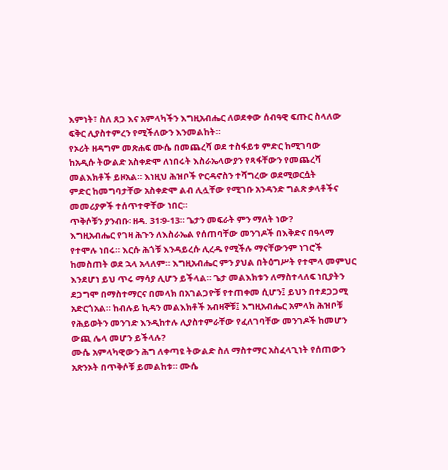እምነት፣ ስለ ጸጋ እና አምላካችን እግዚአብሔር ለወደቀው ሰብዓዊ ፍጡር ስላለው
ፍቅር ሊያስተምረን የሚችለውን እንመልከት።
የኦሪት ዘዳግም መጽሐፍ ሙሴ በመጨረሻ ወደ ተስፋይቱ ምድር ከሚገባው
ከአዲሱ ትውልድ አስቀድሞ ለነበሩት እስራኤላውያን የጻፋቸውን የመጨረሻ
መልእክቶች ይዞአል። እነዚህ ሕዝቦች ዮርዳኖስን ተሻግረው ወደሚወርሷት
ምድር ከመግባታቸው አስቀድሞ ልብ ሊሏቸው የሚገቡ አንዳንድ ግልጽ ቃላቶችና
መመሪያዎች ተሰጥተዋቸው ነበር።
ጥቅሶቹን ያንብቡ፡ ዘዳ. 31፡9-13። ጌታን መፍራት ምን ማለት ነው?
እግዚአብሔር የገዛ ሕጉን ለእስራኤል የሰጠባቸው መንገዶች በእቅድና በዓላማ
የተሞሉ ነበሩ። እርሱ ሕጎቹ እንዳይረሱ ሊረዱ የሚችሉ ማናቸውንም ነገሮች
ከመስጠት ወደ ኋላ አላለም። እግዚአብሔር ምን ያህል በትዕግሥት የተሞላ መምህር
እንደሆነ ይህ ጥሩ ማሳያ ሊሆን ይችላል። ጌታ መልእክቱን ለማስተላለፍ ነቢያትን
ደጋግሞ በማስተማርና በመላክ በአገልጋዮቹ የተጠቀመ ሲሆን፤ ይህን በተደጋጋሚ
አድርጎአል። ከብሉይ ኪዳን መልእክቶች አብዛኞቹ፤ እግዚአብሔር አምላክ ሕዝቦቹ
የሕይወትን መንገድ እንዲከተሉ ሊያስተምራቸው የፈለገባቸው መንገዶች ከመሆን
ውጪ ሌላ መሆን ይችላሉ?
ሙሴ አምላካዊውን ሕግ ለቀጣዩ ትውልድ ስለ ማስተማር አስፈላጊነት የሰጠውን
አጽንኦት በጥቅሶቹ ይመልከቱ። ሙሴ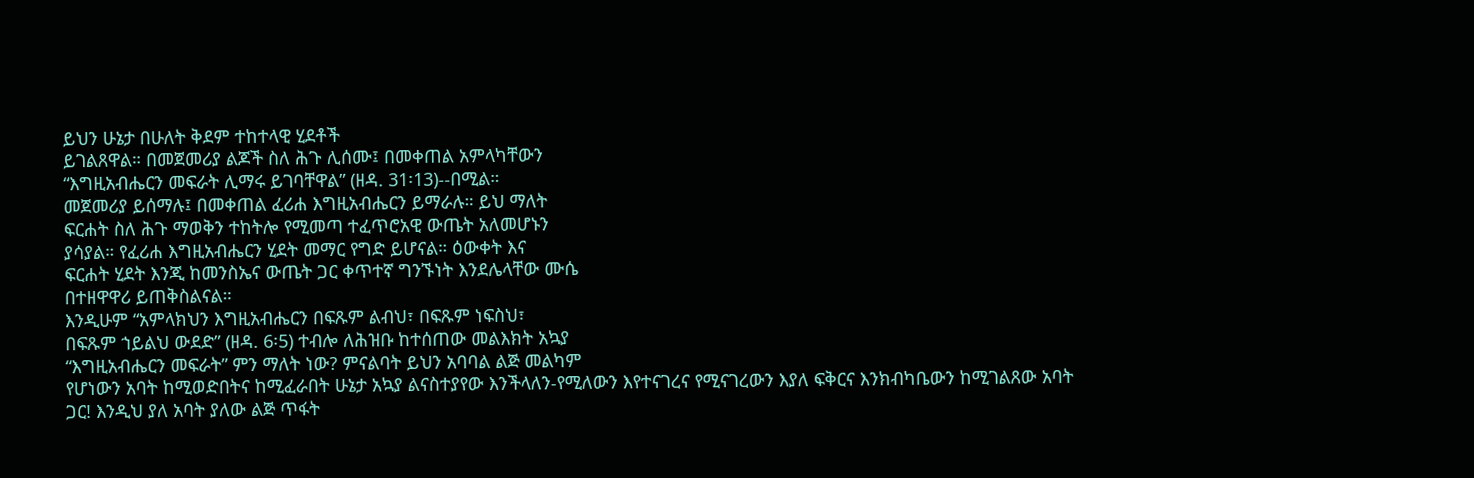ይህን ሁኔታ በሁለት ቅደም ተከተላዊ ሂደቶች
ይገልጸዋል። በመጀመሪያ ልጆች ስለ ሕጉ ሊሰሙ፤ በመቀጠል አምላካቸውን
“እግዚአብሔርን መፍራት ሊማሩ ይገባቸዋል” (ዘዳ. 31፡13)--በሚል።
መጀመሪያ ይሰማሉ፤ በመቀጠል ፈሪሐ እግዚአብሔርን ይማራሉ። ይህ ማለት
ፍርሐት ስለ ሕጉ ማወቅን ተከትሎ የሚመጣ ተፈጥሮአዊ ውጤት አለመሆኑን
ያሳያል። የፈሪሐ እግዚአብሔርን ሂደት መማር የግድ ይሆናል። ዕውቀት እና
ፍርሐት ሂደት እንጂ ከመንስኤና ውጤት ጋር ቀጥተኛ ግንኙነት እንደሌላቸው ሙሴ
በተዘዋዋሪ ይጠቅስልናል።
እንዲሁም “አምላክህን እግዚአብሔርን በፍጹም ልብህ፣ በፍጹም ነፍስህ፣
በፍጹም ኀይልህ ውደድ” (ዘዳ. 6፡5) ተብሎ ለሕዝቡ ከተሰጠው መልእክት አኳያ
“እግዚአብሔርን መፍራት” ምን ማለት ነው? ምናልባት ይህን አባባል ልጅ መልካም
የሆነውን አባት ከሚወድበትና ከሚፈራበት ሁኔታ አኳያ ልናስተያየው እንችላለን-የሚለውን እየተናገረና የሚናገረውን እያለ ፍቅርና እንክብካቤውን ከሚገልጸው አባት
ጋር! እንዲህ ያለ አባት ያለው ልጅ ጥፋት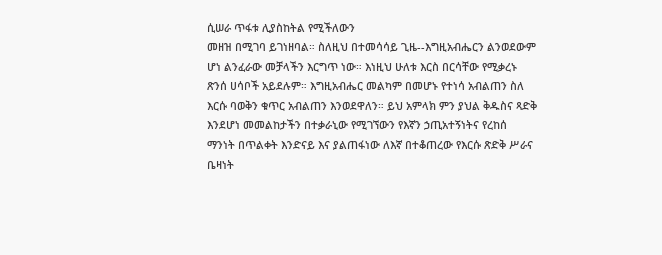ሲሠራ ጥፋቱ ሊያስከትል የሚችለውን
መዘዝ በሚገባ ይገነዘባል። ስለዚህ በተመሳሳይ ጊዜ--እግዚአብሔርን ልንወደውም
ሆነ ልንፈራው መቻላችን እርግጥ ነው። እነዚህ ሁለቱ እርስ በርሳቸው የሚቃረኑ
ጽንሰ ሀሳቦች አይደሉም። እግዚአብሔር መልካም በመሆኑ የተነሳ አብልጠን ስለ
እርሱ ባወቅን ቁጥር አብልጠን እንወደዋለን። ይህ አምላክ ምን ያህል ቅዱስና ጻድቅ
እንደሆነ መመልከታችን በተቃራኒው የሚገኘውን የእኛን ኃጢአተኝነትና የረከሰ
ማንነት በጥልቀት እንድናይ እና ያልጠፋነው ለእኛ በተቆጠረው የእርሱ ጽድቅ ሥራና
ቤዛነት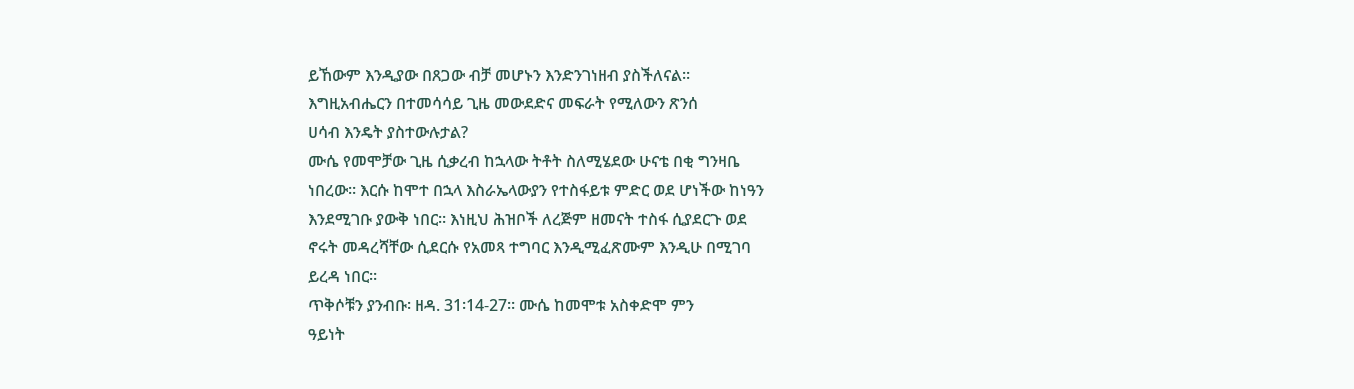ይኸውም እንዲያው በጸጋው ብቻ መሆኑን እንድንገነዘብ ያስችለናል።
እግዚአብሔርን በተመሳሳይ ጊዜ መውደድና መፍራት የሚለውን ጽንሰ
ሀሳብ እንዴት ያስተውሉታል?
ሙሴ የመሞቻው ጊዜ ሲቃረብ ከኋላው ትቶት ስለሚሄደው ሁናቴ በቂ ግንዛቤ
ነበረው። እርሱ ከሞተ በኋላ እስራኤላውያን የተስፋይቱ ምድር ወደ ሆነችው ከነዓን
እንደሚገቡ ያውቅ ነበር። እነዚህ ሕዝቦች ለረጅም ዘመናት ተስፋ ሲያደርጉ ወደ
ኖሩት መዳረሻቸው ሲደርሱ የአመጻ ተግባር እንዲሚፈጽሙም እንዲሁ በሚገባ
ይረዳ ነበር።
ጥቅሶቹን ያንብቡ፡ ዘዳ. 31፡14-27። ሙሴ ከመሞቱ አስቀድሞ ምን
ዓይነት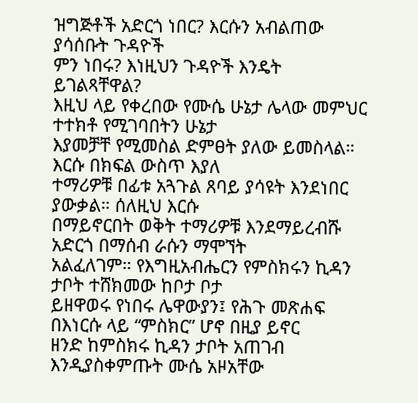ዝግጅቶች አድርጎ ነበር? እርሱን አብልጠው ያሳሰቡት ጉዳዮች
ምን ነበሩ? እነዚህን ጉዳዮች እንዴት ይገልጻቸዋል?
እዚህ ላይ የቀረበው የሙሴ ሁኔታ ሌላው መምህር ተተክቶ የሚገባበትን ሁኔታ
እያመቻቸ የሚመስል ድምፀት ያለው ይመስላል። እርሱ በክፍል ውስጥ እያለ
ተማሪዎቹ በፊቱ አጓጉል ጸባይ ያሳዩት እንደነበር ያውቃል። ሰለዚህ እርሱ
በማይኖርበት ወቅት ተማሪዎቹ እንደማይረብሹ አድርጎ በማሰብ ራሱን ማሞኘት
አልፈለገም። የእግዚአብሔርን የምስክሩን ኪዳን ታቦት ተሸክመው ከቦታ ቦታ
ይዘዋወሩ የነበሩ ሌዋውያን፤ የሕጉ መጽሐፍ በእነርሱ ላይ “ምስክር” ሆኖ በዚያ ይኖር
ዘንድ ከምስክሩ ኪዳን ታቦት አጠገብ እንዲያስቀምጡት ሙሴ አዞአቸው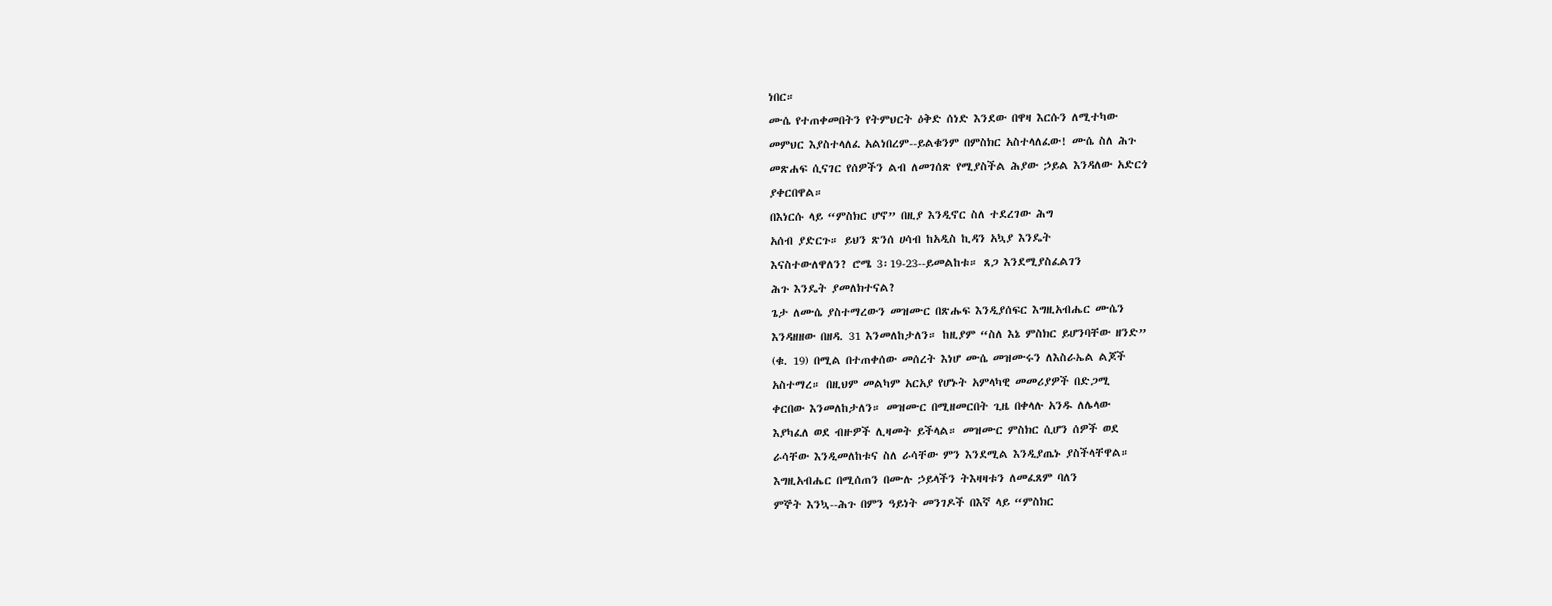ነበር።
ሙሴ የተጠቀመበትን የትምህርት ዕቅድ ሰነድ እንደው በዋዛ እርሱን ለሚተካው
መምህር እያስተላለፈ አልነበረም--ይልቁንም በምስክር አስተላለፈው! ሙሴ ስለ ሕጉ
መጽሐፍ ሲናገር የሰዎችን ልብ ለመገሰጽ የሚያስችል ሕያው ኃይል እንዳለው አድርጎ
ያቀርበዋል።
በእነርሱ ላይ “ምስክር ሆኖ” በዚያ እንዲኖር ስለ ተደረገው ሕግ
አሰብ ያድርጉ። ይህን ጽንሰ ሀሳብ ከአዲስ ኪዳን አኳያ እንዴት
እናስተውለዋለን? ሮሜ 3፡19-23--ይመልከቱ። ጸጋ እንደሚያስፈልገን
ሕጉ እንዴት ያመለክተናል?
ጌታ ለሙሴ ያስተማረውን መዝሙር በጽሑፍ እንዲያሰፍር እግዚአብሔር ሙሴን
እንዳዘዘው በዘዳ. 31 እንመለከታለን። ከዚያም “ስለ እኔ ምስክር ይሆንባቸው ዘንድ”
(ቁ. 19) በሚል በተጠቀሰው መሰረት እነሆ ሙሴ መዝሙሩን ለእስራኤል ልጆች
አስተማረ። በዚህም መልካም አርአያ የሆኑት አምላካዊ መመሪያዎች በድጋሚ
ቀርበው እንመለከታለን። መዝሙር በሚዘመርበት ጊዜ በቀላሉ አንዱ ለሌላው
እያካፈለ ወደ ብዙዎች ሊዛመት ይችላል። መዝሙር ምስክር ሲሆን ሰዎች ወደ
ራሳቸው እንዲመለከቱና ስለ ራሳቸው ምን እንደሚል እንዲያጤኑ ያስችላቸዋል።
እግዚአብሔር በሚሰጠን በሙሉ ኃይላችን ትእዛዛቱን ለመፈጸም ባለን
ምኞት እንኳ--ሕጉ በምን ዓይነት መንገዶች በእኛ ላይ “ምስክር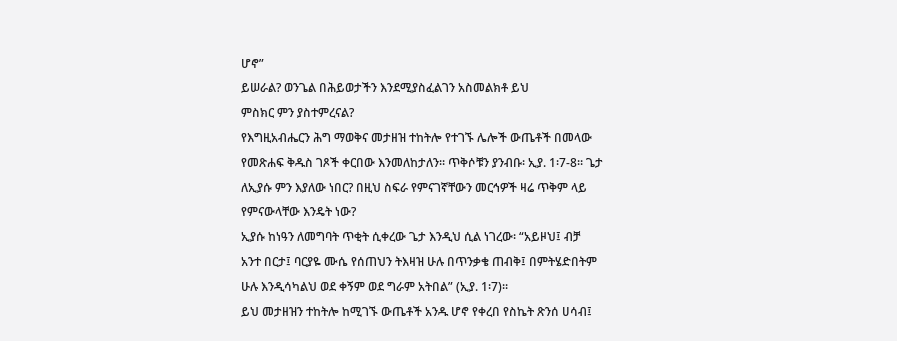ሆኖ”
ይሠራል? ወንጌል በሕይወታችን እንደሚያስፈልገን አስመልክቶ ይህ
ምስክር ምን ያስተምረናል?
የእግዚአብሔርን ሕግ ማወቅና መታዘዝ ተከትሎ የተገኙ ሌሎች ውጤቶች በመላው የመጽሐፍ ቅዱስ ገጾች ቀርበው እንመለከታለን። ጥቅሶቹን ያንብቡ፡ ኢያ. 1፡7-8። ጌታ ለኢያሱ ምን እያለው ነበር? በዚህ ስፍራ የምናገኛቸውን መርኅዎች ዛሬ ጥቅም ላይ የምናውላቸው እንዴት ነው?
ኢያሱ ከነዓን ለመግባት ጥቂት ሲቀረው ጌታ እንዲህ ሲል ነገረው፡ “አይዞህ፤ ብቻ
አንተ በርታ፤ ባርያዬ ሙሴ የሰጠህን ትእዛዝ ሁሉ በጥንቃቄ ጠብቅ፤ በምትሄድበትም
ሁሉ እንዲሳካልህ ወደ ቀኝም ወደ ግራም አትበል” (ኢያ. 1፡7)።
ይህ መታዘዝን ተከትሎ ከሚገኙ ውጤቶች አንዱ ሆኖ የቀረበ የስኬት ጽንሰ ሀሳብ፤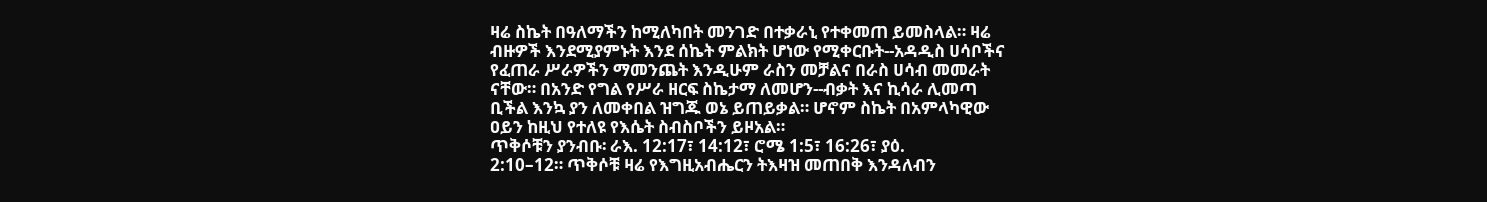ዛሬ ስኬት በዓለማችን ከሚለካበት መንገድ በተቃራኒ የተቀመጠ ይመስላል። ዛሬ
ብዙዎች እንደሚያምኑት እንደ ሰኬት ምልክት ሆነው የሚቀርቡት--አዳዲስ ሀሳቦችና
የፈጠራ ሥራዎችን ማመንጨት እንዲሁም ራስን መቻልና በራስ ሀሳብ መመራት
ናቸው። በአንድ የግል የሥራ ዘርፍ ስኬታማ ለመሆን--ብቃት እና ኪሳራ ሊመጣ
ቢችል እንኳ ያን ለመቀበል ዝግጁ ወኔ ይጠይቃል። ሆኖም ስኬት በአምላካዊው
ዐይን ከዚህ የተለዩ የእሴት ስብስቦችን ይዞአል።
ጥቅሶቹን ያንብቡ፡ ራእ. 12:17፣ 14:12፣ ሮሜ 1:5፣ 16:26፣ ያዕ.
2:10–12። ጥቅሶቹ ዛሬ የእግዚአብሔርን ትእዛዝ መጠበቅ እንዳለብን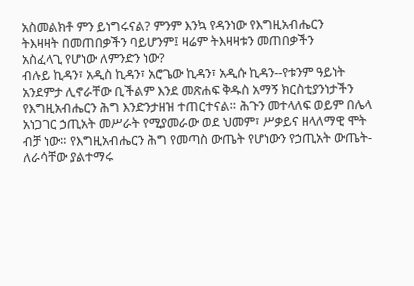አስመልክቶ ምን ይነግሩናል? ምንም እንኳ የዳንነው የእግዚአብሔርን
ትእዛዛት በመጠበቃችን ባይሆንም፤ ዛሬም ትእዛዛቱን መጠበቃችን
አስፈላጊ የሆነው ለምንድን ነው?
ብሉይ ኪዳን፣ አዲስ ኪዳን፣ አሮጌው ኪዳን፣ አዲሱ ኪዳን--የቱንም ዓይነት
አንደምታ ሊኖራቸው ቢችልም እንደ መጽሐፍ ቅዱስ አማኝ ክርስቲያንነታችን
የእግዚአብሔርን ሕግ እንድንታዘዝ ተጠርተናል። ሕጉን መተላለፍ ወይም በሌላ
አነጋገር ኃጢአት መሥራት የሚያመራው ወደ ህመም፣ ሥቃይና ዘላለማዊ ሞት
ብቻ ነው። የእግዚአብሔርን ሕግ የመጣስ ውጤት የሆነውን የኃጢአት ውጤት-ለራሳቸው ያልተማሩ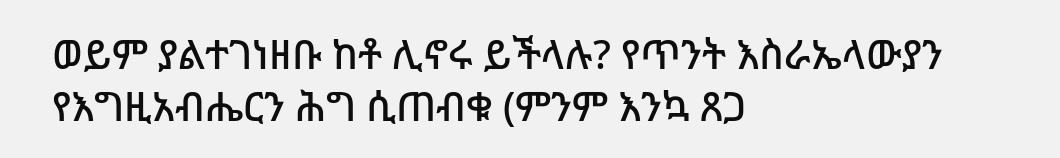ወይም ያልተገነዘቡ ከቶ ሊኖሩ ይችላሉ? የጥንት እስራኤላውያን
የእግዚአብሔርን ሕግ ሲጠብቁ (ምንም እንኳ ጸጋ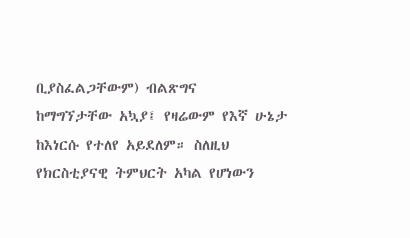ቢያስፈልጋቸውም) ብልጽግና
ከማግኘታቸው አኳያ፤ የዛሬውም የእኛ ሁኔታ ከእነርሱ የተለየ አይደለም። ስለዚህ
የክርስቲያናዊ ትምህርት አካል የሆነውን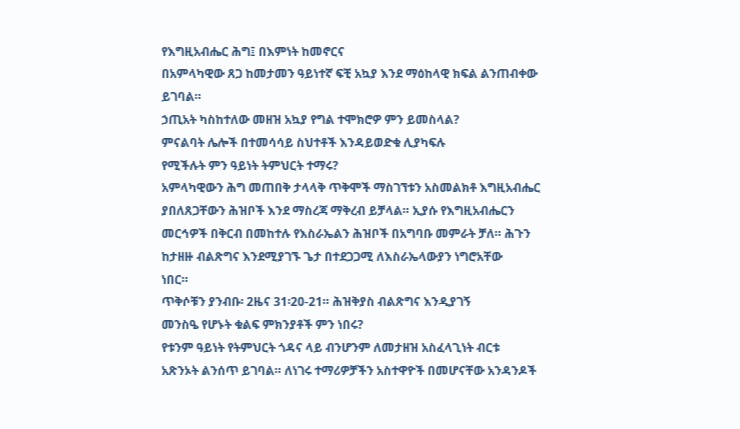የእግዚአብሔር ሕግ፤ በእምነት ከመኖርና
በአምላካዊው ጸጋ ከመታመን ዓይነተኛ ፍቺ አኳያ እንደ ማዕከላዊ ክፍል ልንጠብቀው
ይገባል።
ኃጢአት ካስከተለው መዘዝ አኳያ የግል ተሞክሮዎ ምን ይመስላል?
ምናልባት ሌሎች በተመሳሳይ ስህተቶች እንዳይወድቁ ሊያካፍሉ
የሚችሉት ምን ዓይነት ትምህርት ተማሩ?
አምላካዊውን ሕግ መጠበቅ ታላላቅ ጥቅሞች ማስገኘቱን አስመልክቶ እግዚአብሔር
ያበለጸጋቸውን ሕዝቦች እንደ ማስረጃ ማቅረብ ይቻላል። ኢያሱ የእግዚአብሔርን
መርኅዎች በቅርብ በመከተሉ የእስራኤልን ሕዝቦች በአግባቡ መምራት ቻለ። ሕጉን
ከታዘዙ ብልጽግና እንደሚያገኙ ጌታ በተደጋጋሚ ለእስራኤላውያን ነግሮአቸው
ነበር።
ጥቅሶቹን ያንብቡ፡ 2ዜና 31፡20-21። ሕዝቅያስ ብልጽግና እንዲያገኝ
መንስዔ የሆኑት ቁልፍ ምክንያቶች ምን ነበሩ?
የቱንም ዓይነት የትምህርት ጎዳና ላይ ብንሆንም ለመታዘዝ አስፈላጊነት ብርቱ
አጽንኦት ልንሰጥ ይገባል። ለነገሩ ተማሪዎቻችን አስተዋዮች በመሆናቸው አንዳንዶች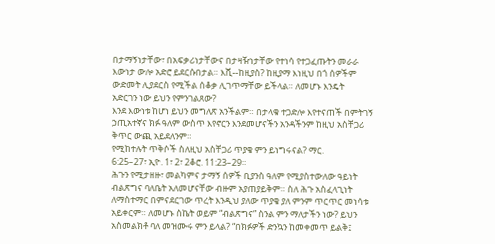በታማኝነታቸው፣ በአፍቃሪነታቸውና በታዛዥነታቸው የተነሳ የተጋፈጡትን መራራ
እውነታ ውሎ አድሮ ይደርሱበታል። እሺ--ከዚያስ? ከዚያማ እነዚህ በጎ ሰዎችም
ውድመት ሊያደርስ የሚችል ሰቆቃ ሊገጥማቸው ይችላል። ለመሆኑ እንዴት
አድርገን ነው ይህን የምንገልጸው?
እንደ እውነቱ ከሆነ ይህን መግለጽ አንችልም። በታላቁ ተጋድሎ እየተናጠች በምትገኝ
ኃጢአተኛና ክፉ ዓለም ውስጥ እየኖርን እንደመሆናችን አንዳችንም ከዚህ አስቸጋሪ
ቅጥር ውጪ አይደለንም።
የሚከተሉት ጥቅሶች ስለዚህ አስቸጋሪ ጥያቄ ምን ይነግሩናል? ማር.
6:25–27፣ ኢዮ. 1፣ 2፣ 2ቆሮ. 11:23–29።
ሕጉን የሚታዘዙ፣ መልካምና ታማኝ ሰዎች ቢያንስ ዓለም የሚያስተውለው ዓይነት
ብልጽግና ባለቤት አለመሆናቸው ብዙም አያጠያይቅም። ስለ ሕጉ አስፈላጊነት
ለማስተማር በምናደርገው ጥረት እንዲህ ያለው ጥያቄ ያለ ምንም ጥርጥር መነሳቱ
አይቀርም። ለመሆኑ ስኬት ወይም “ብልጽግና” ስንል ምን ማለታችን ነው? ይህን
አስመልክቶ ባለ መዝሙሩ ምን ይላል? “በክፉዎች ድንኳን ከመቀመጥ ይልቅ፤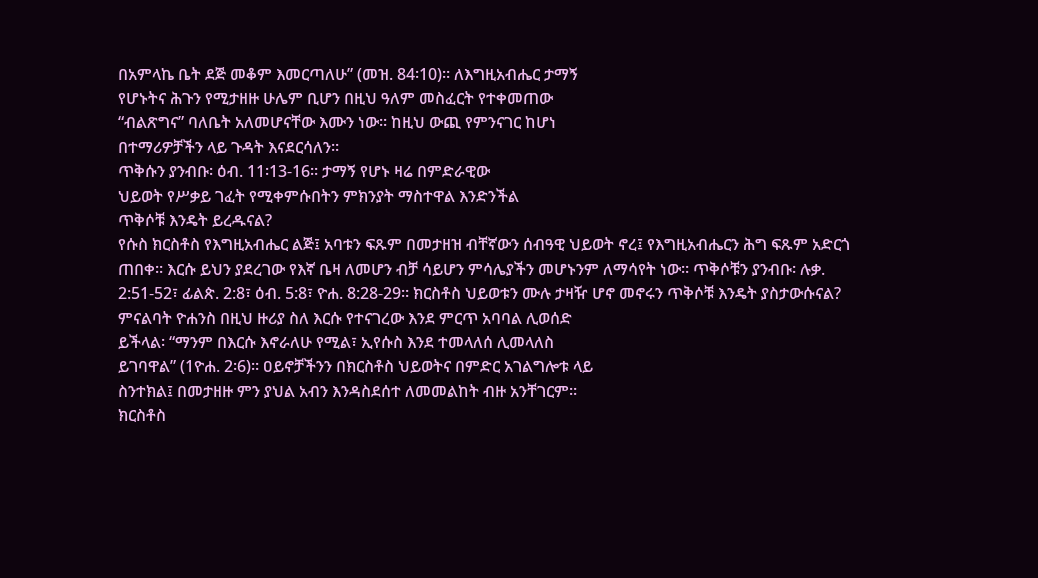በአምላኬ ቤት ደጅ መቆም እመርጣለሁ” (መዝ. 84፡10)። ለእግዚአብሔር ታማኝ
የሆኑትና ሕጉን የሚታዘዙ ሁሌም ቢሆን በዚህ ዓለም መስፈርት የተቀመጠው
“ብልጽግና” ባለቤት አለመሆናቸው እሙን ነው። ከዚህ ውጪ የምንናገር ከሆነ
በተማሪዎቻችን ላይ ጉዳት እናደርሳለን።
ጥቅሱን ያንብቡ፡ ዕብ. 11፡13-16። ታማኝ የሆኑ ዛሬ በምድራዊው
ህይወት የሥቃይ ገፈት የሚቀምሱበትን ምክንያት ማስተዋል እንድንችል
ጥቅሶቹ እንዴት ይረዱናል?
የሱስ ክርስቶስ የእግዚአብሔር ልጅ፤ አባቱን ፍጹም በመታዘዝ ብቸኛውን ሰብዓዊ ህይወት ኖረ፤ የእግዚአብሔርን ሕግ ፍጹም አድርጎ ጠበቀ። እርሱ ይህን ያደረገው የእኛ ቤዛ ለመሆን ብቻ ሳይሆን ምሳሌያችን መሆኑንም ለማሳየት ነው። ጥቅሶቹን ያንብቡ፡ ሉቃ. 2:51-52፣ ፊልጵ. 2:8፣ ዕብ. 5:8፣ ዮሐ. 8:28-29። ክርስቶስ ህይወቱን ሙሉ ታዛዥ ሆኖ መኖሩን ጥቅሶቹ እንዴት ያስታውሱናል?
ምናልባት ዮሐንስ በዚህ ዙሪያ ስለ እርሱ የተናገረው እንደ ምርጥ አባባል ሊወሰድ
ይችላል፡ “ማንም በእርሱ እኖራለሁ የሚል፣ ኢየሱስ እንደ ተመላለሰ ሊመላለስ
ይገባዋል” (1ዮሐ. 2፡6)። ዐይኖቻችንን በክርስቶስ ህይወትና በምድር አገልግሎቱ ላይ
ስንተክል፤ በመታዘዙ ምን ያህል አብን እንዳስደሰተ ለመመልከት ብዙ አንቸገርም።
ክርስቶስ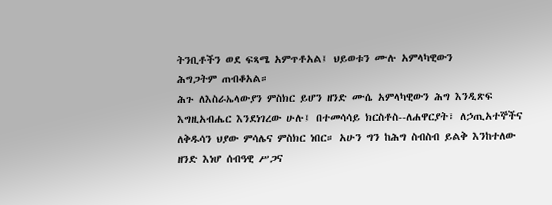ትንቢቶችን ወደ ፍጻሜ አምጥቶአል፤ ህይወቱን ሙሉ አምላካዊውን
ሕግጋትም ጠብቆአል።
ሕጉ ለእስራኤላውያን ምስክር ይሆን ዘንድ ሙሴ አምላካዊውን ሕግ እንዲጽፍ
እግዚአብሔር እንደነገረው ሁሉ፤ በተመሳሳይ ክርስቶስ--ለሐዋርያት፣ ለኃጢአተኞችና
ለቅዱሳን ህያው ምሳሌና ምስክር ነበር። አሁን ግን ከሕግ ስብስብ ይልቅ እንከተለው
ዘንድ እነሆ ሰብዓዊ ሥጋና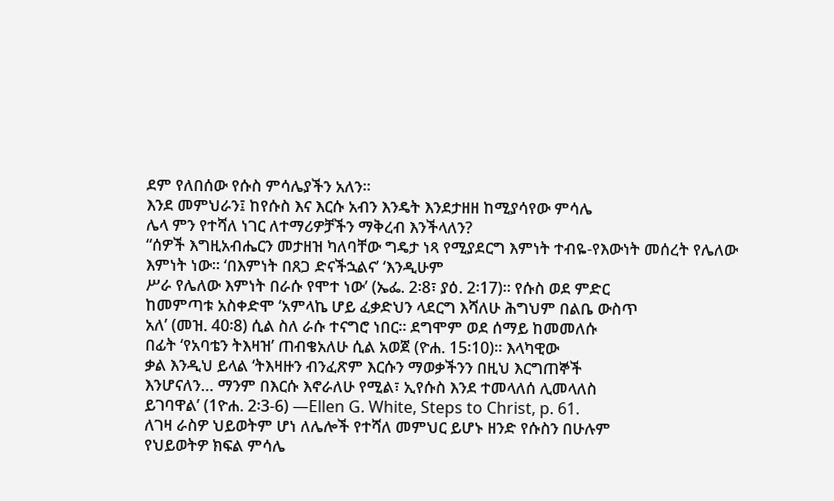ደም የለበሰው የሱስ ምሳሌያችን አለን።
እንደ መምህራን፤ ከየሱስ እና እርሱ አብን እንዴት እንደታዘዘ ከሚያሳየው ምሳሌ
ሌላ ምን የተሻለ ነገር ለተማሪዎቻችን ማቅረብ እንችላለን?
“ሰዎች እግዚአብሔርን መታዘዝ ካለባቸው ግዴታ ነጻ የሚያደርግ እምነት ተብዬ-የእውነት መሰረት የሌለው እምነት ነው። ‘በእምነት በጸጋ ድናችኋልና’ ‘እንዲሁም
ሥራ የሌለው እምነት በራሱ የሞተ ነው’ (ኤፌ. 2፡8፣ ያዕ. 2፡17)። የሱስ ወደ ምድር
ከመምጣቱ አስቀድሞ ‘አምላኬ ሆይ ፈቃድህን ላደርግ እሻለሁ ሕግህም በልቤ ውስጥ
አለ’ (መዝ. 40፡8) ሲል ስለ ራሱ ተናግሮ ነበር። ደግሞም ወደ ሰማይ ከመመለሱ
በፊት ‘የአባቴን ትእዛዝ’ ጠብቄአለሁ ሲል አወጀ (ዮሐ. 15፡10)። እላካዊው
ቃል እንዲህ ይላል ‘ትእዛዙን ብንፈጽም እርሱን ማወቃችንን በዚህ እርግጠኞች
እንሆናለን… ማንም በእርሱ እኖራለሁ የሚል፣ ኢየሱስ እንደ ተመላለሰ ሊመላለስ
ይገባዋል’ (1ዮሐ. 2፡3-6) —Ellen G. White, Steps to Christ, p. 61.
ለገዛ ራስዎ ህይወትም ሆነ ለሌሎች የተሻለ መምህር ይሆኑ ዘንድ የሱስን በሁሉም
የህይወትዎ ክፍል ምሳሌ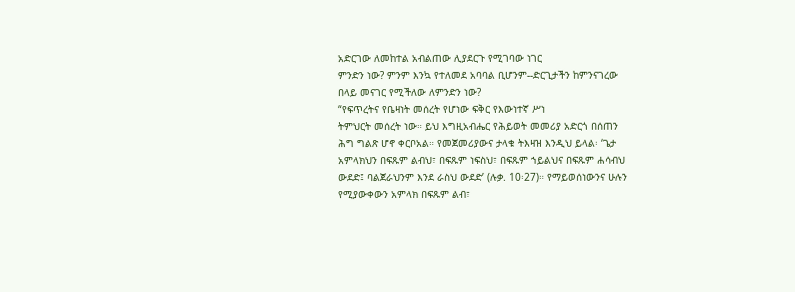አድርገው ለመከተል አብልጠው ሊያደርጉ የሚገባው ነገር
ምንድን ነው? ምንም እንኳ የተለመደ አባባል ቢሆንም--ድርጊታችን ከምንናገረው
በላይ መናገር የሚችለው ለምንድን ነው?
“የፍጥረትና የቤዛነት መሰረት የሆነው ፍቅር የእውነተኛ ሥነ
ትምህርት መሰረት ነው። ይህ እግዚአብሔር የሕይወት መመሪያ አድርጎ በሰጠን
ሕግ ግልጽ ሆኖ ቀርቦአል። የመጀመሪያውና ታላቁ ትእዛዝ እንዲህ ይላል፡ ‘ጌታ
አምላክህን በፍጹም ልብህ፣ በፍጹም ነፍስህ፣ በፍጹም ኀይልህና በፍጹም ሐሳብህ
ውደድ፤ ባልጀራህንም እንደ ራስህ ውደድ’ (ሉቃ. 10፡27)። የማይወሰነውንና ሁሉን
የሚያውቀውን አምላክ በፍጹም ልብ፣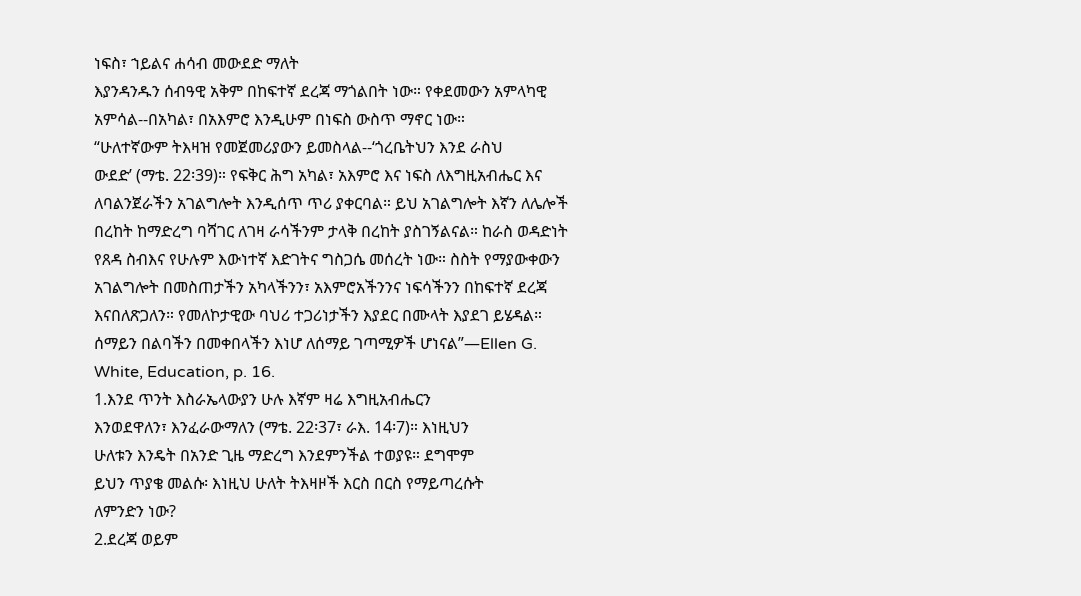ነፍስ፣ ኀይልና ሐሳብ መውደድ ማለት
እያንዳንዱን ሰብዓዊ አቅም በከፍተኛ ደረጃ ማጎልበት ነው። የቀደመውን አምላካዊ
አምሳል--በአካል፣ በአእምሮ እንዲሁም በነፍስ ውስጥ ማኖር ነው።
“ሁለተኛውም ትእዛዝ የመጀመሪያውን ይመስላል--‘ጎረቤትህን እንደ ራስህ
ውደድ’ (ማቴ. 22፡39)። የፍቅር ሕግ አካል፣ አእምሮ እና ነፍስ ለእግዚአብሔር እና
ለባልንጀራችን አገልግሎት እንዲሰጥ ጥሪ ያቀርባል። ይህ አገልግሎት እኛን ለሌሎች
በረከት ከማድረግ ባሻገር ለገዛ ራሳችንም ታላቅ በረከት ያስገኝልናል። ከራስ ወዳድነት
የጸዳ ስብእና የሁሉም እውነተኛ እድገትና ግስጋሴ መሰረት ነው። ስስት የማያውቀውን
አገልግሎት በመስጠታችን አካላችንን፣ አእምሮአችንንና ነፍሳችንን በከፍተኛ ደረጃ
እናበለጽጋለን። የመለኮታዊው ባህሪ ተጋሪነታችን እያደር በሙላት እያደገ ይሄዳል።
ሰማይን በልባችን በመቀበላችን እነሆ ለሰማይ ገጣሚዎች ሆነናል”—Ellen G.
White, Education, p. 16.
1.እንደ ጥንት እስራኤላውያን ሁሉ እኛም ዛሬ እግዚአብሔርን
እንወደዋለን፣ እንፈራውማለን (ማቴ. 22፡37፣ ራእ. 14፡7)። እነዚህን
ሁለቱን እንዴት በአንድ ጊዜ ማድረግ እንደምንችል ተወያዩ። ደግሞም
ይህን ጥያቄ መልሱ፡ እነዚህ ሁለት ትእዛዞች እርስ በርስ የማይጣረሱት
ለምንድን ነው?
2.ደረጃ ወይም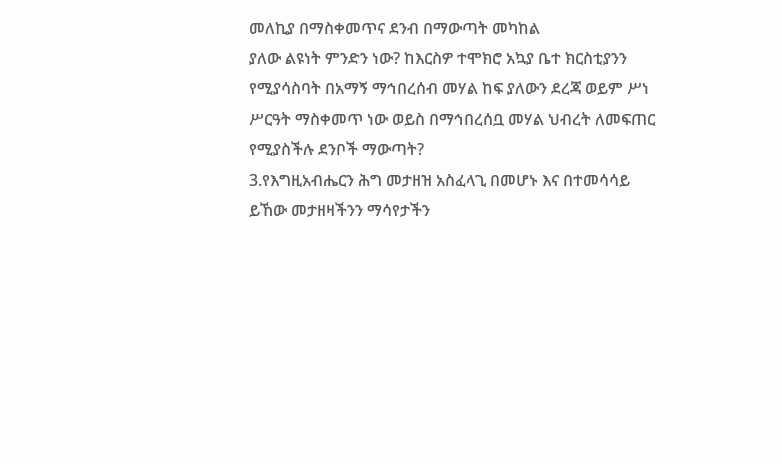መለኪያ በማስቀመጥና ደንብ በማውጣት መካከል
ያለው ልዩነት ምንድን ነው? ከእርስዎ ተሞክሮ አኳያ ቤተ ክርስቲያንን
የሚያሳስባት በአማኝ ማኅበረሰብ መሃል ከፍ ያለውን ደረጃ ወይም ሥነ
ሥርዓት ማስቀመጥ ነው ወይስ በማኅበረሰቧ መሃል ህብረት ለመፍጠር
የሚያስችሉ ደንቦች ማውጣት?
3.የእግዚአብሔርን ሕግ መታዘዝ አስፈላጊ በመሆኑ እና በተመሳሳይ
ይኸው መታዘዛችንን ማሳየታችን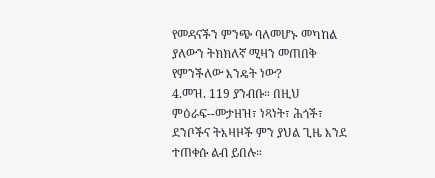የመዳናችን ምንጭ ባለመሆኑ መካከል
ያለውን ትክክለኛ ሚዛን መጠበቅ የምንችለው እንዴት ነው?
4.መዝ. 119 ያንብቡ። በዚህ ምዕራፍ--መታዘዝ፣ ነጻነት፣ ሕጎች፣
ደንቦችና ትእዛዞች ምን ያህል ጊዜ እንደ ተጠቀሱ ልብ ይበሉ።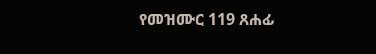የመዝሙር 119 ጸሐፊ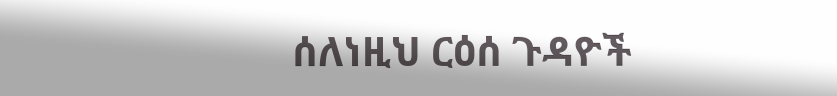ሰለነዚህ ርዕሰ ጉዳዮች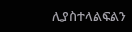ሊያስተላልፍልን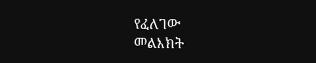የፈለገው
መልእክት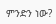ምንድን ነው?